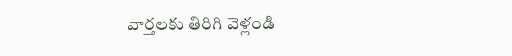వార్తలకు తిరిగి వెళ్లండి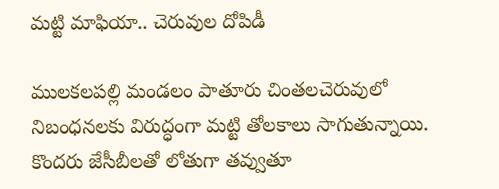మట్టి మాఫియా.. చెరువుల దోపిడీ

ములకలపల్లి మండలం పాతూరు చింతలచెరువులో నిబంధనలకు విరుద్ధంగా మట్టి తోలకాలు సాగుతున్నాయి. కొందరు జేసీబీలతో లోతుగా తవ్వుతూ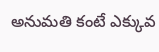అనుమతి కంటే ఎక్కువ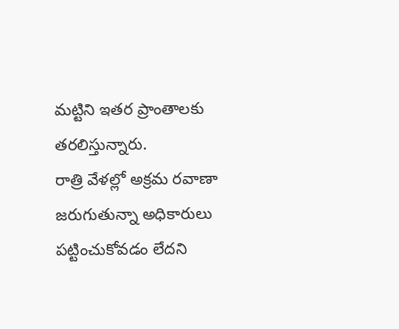మట్టిని ఇతర ప్రాంతాలకు తరలిస్తున్నారు.
రాత్రి వేళల్లో అక్రమ రవాణా జరుగుతున్నా అధికారులు పట్టించుకోవడం లేదని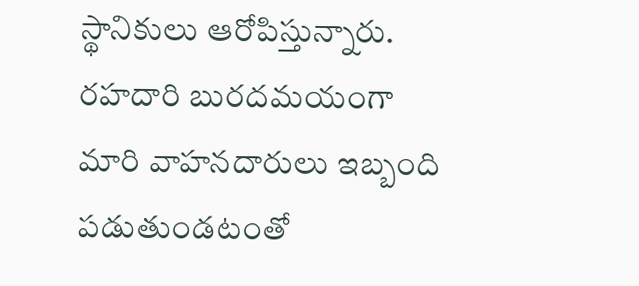స్థానికులు ఆరోపిస్తున్నారు. రహదారి బురదమయంగా మారి వాహనదారులు ఇబ్బంది పడుతుండటంతో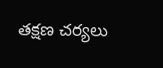తక్షణ చర్యలు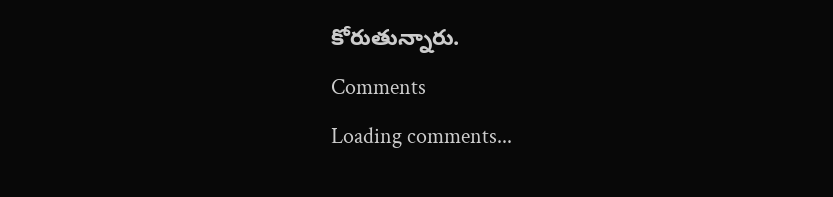కోరుతున్నారు.
Comments
Loading comments...